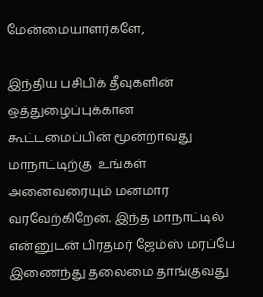மேன்மையாளர்களே,

இந்திய பசிபிக் தீவுகளின் ஒத்துழைப்புக்கான  கூட்டமைப்பின் மூன்றாவது மாநாட்டிற்கு  உங்கள் அனைவரையும் மனமார வரவேற்கிறேன். இந்த மாநாட்டில் என்னுடன் பிரதமர் ஜேம்ஸ் மரப்பே இணைந்து தலைமை தாங்குவது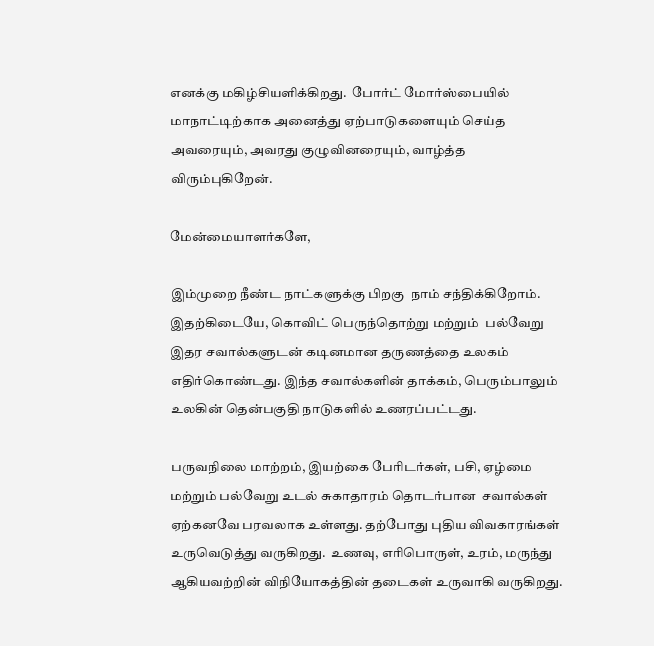எனக்கு மகிழ்சியளிக்கிறது.  போர்ட் மோர்ஸ்பையில் மாநாட்டிற்காக அனைத்து ஏற்பாடுகளையும் செய்த அவரையும், அவரது குழுவினரையும், வாழ்த்த விரும்புகிறேன்.

மேன்மையாளர்களே,

இம்முறை நீண்ட நாட்களுக்கு பிறகு  நாம் சந்திக்கிறோம். இதற்கிடையே, கொவிட் பெருந்தொற்று மற்றும்  பல்வேறு இதர சவால்களுடன் கடினமான தருணத்தை உலகம் எதிர்கொண்டது. இந்த சவால்களின் தாக்கம், பெரும்பாலும் உலகின் தென்பகுதி நாடுகளில் உணரப்பட்டது.

பருவநிலை மாற்றம், இயற்கை பேரிடர்கள், பசி, ஏழ்மை மற்றும் பல்வேறு உடல் சுகாதாரம் தொடர்பான  சவால்கள் ஏற்கனவே பரவலாக உள்ளது. தற்போது புதிய விவகாரங்கள் உருவெடுத்து வருகிறது.  உணவு, எரிபொருள், உரம், மருந்து ஆகியவற்றின் விநியோகத்தின் தடைகள் உருவாகி வருகிறது.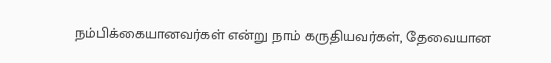நம்பிக்கையானவர்கள் என்று நாம் கருதியவர்கள், தேவையான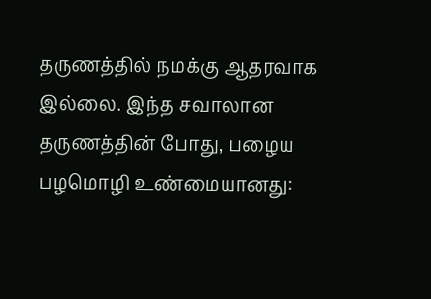தருணத்தில் நமக்கு ஆதரவாக இல்லை. இந்த சவாலான தருணத்தின் போது, பழைய பழமொழி உண்மையானது: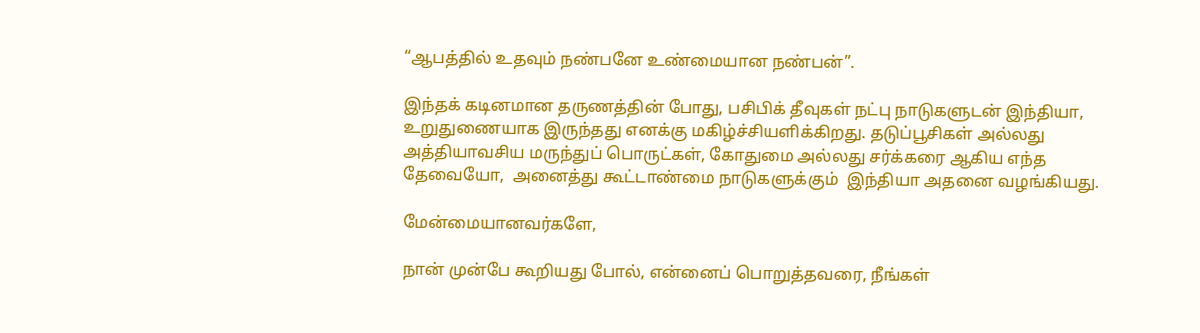“ஆபத்தில் உதவும் நண்பனே உண்மையான நண்பன்”.

இந்தக் கடினமான தருணத்தின் போது, பசிபிக் தீவுகள் நட்பு நாடுகளுடன் இந்தியா, உறுதுணையாக இருந்தது எனக்கு மகிழ்ச்சியளிக்கிறது. தடுப்பூசிகள் அல்லது அத்தியாவசிய மருந்துப் பொருட்கள், கோதுமை அல்லது சர்க்கரை ஆகிய எந்த தேவையோ,  அனைத்து கூட்டாண்மை நாடுகளுக்கும்  இந்தியா அதனை வழங்கியது.

மேன்மையானவர்களே,

நான் முன்பே கூறியது போல், என்னைப் பொறுத்தவரை, நீங்கள்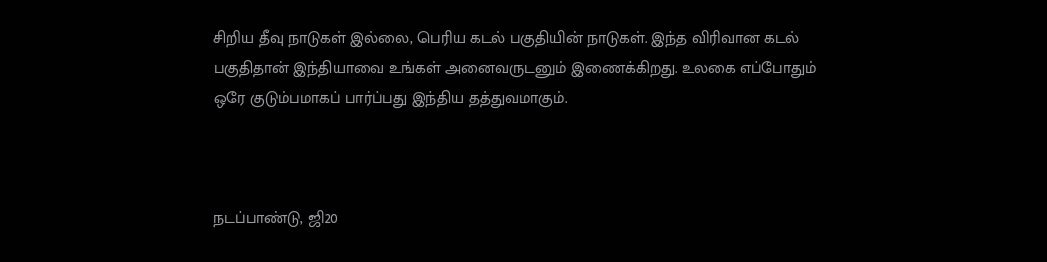சிறிய தீவு நாடுகள் இல்லை, பெரிய கடல் பகுதியின் நாடுகள். இந்த விரிவான கடல் பகுதிதான் இந்தியாவை உங்கள் அனைவருடனும் இணைக்கிறது. உலகை எப்போதும் ஒரே குடும்பமாகப் பார்ப்பது இந்திய தத்துவமாகும்.



நடப்பாண்டு, ஜி20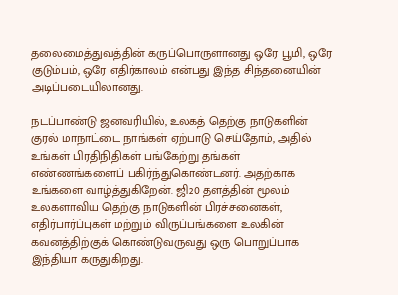தலைமைத்துவத்தின் கருப்பொருளானது ஒரே பூமி, ஒரே குடும்பம், ஒரே எதிர்காலம் என்பது இந்த சிந்தனையின் அடிப்படையிலானது.

நடப்பாண்டு ஜனவரியில், உலகத் தெற்கு நாடுகளின் குரல் மாநாட்டை நாங்கள் ஏற்பாடு செய்தோம், அதில் உங்கள் பிரதிநிதிகள் பங்கேற்று தங்கள் எண்ணங்களைப் பகிர்ந்துகொண்டனர். அதற்காக உங்களை வாழ்த்துகிறேன். ஜி20 தளத்தின் மூலம் உலகளாவிய தெற்கு நாடுகளின் பிரச்சனைகள், எதிர்பார்ப்புகள் மற்றும் விருப்பங்களை உலகின் கவனத்திற்குக் கொண்டுவருவது ஒரு பொறுப்பாக இந்தியா கருதுகிறது.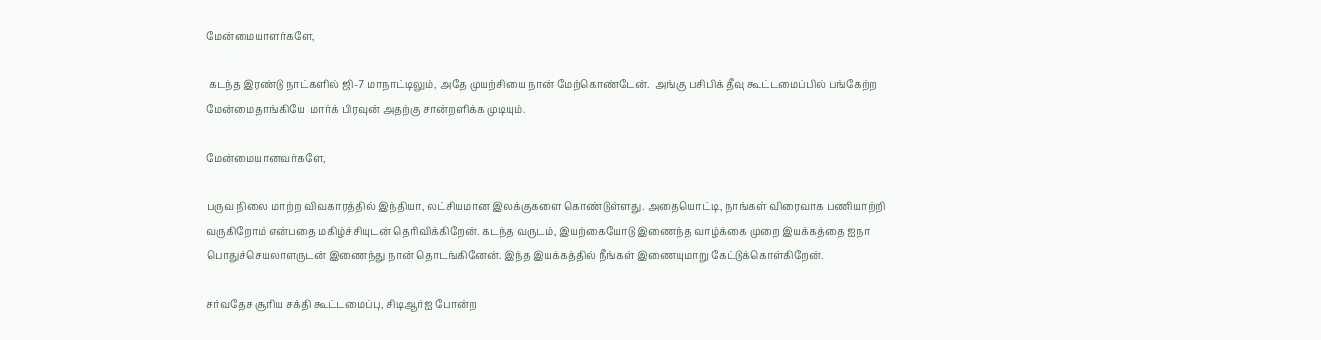மேன்மையாளர்களே,

 கடந்த இரண்டு நாட்களில் ஜி-7 மாநாட்டிலும், அதே முயற்சியை நான் மேற்கொண்டேன்.  அங்கு பசிபிக் தீவு கூட்டமைப்பில் பங்கேற்ற மேன்மைதாங்கியே  மார்க் பிரவுன் அதற்கு சான்றளிக்க முடியும்.

மேன்மையானவர்களே,

பருவ நிலை மாற்ற விவகாரத்தில் இந்தியா, லட்சியமான இலக்குகளை கொண்டுள்ளது. அதையொட்டி, நாங்கள் விரைவாக பணியாற்றி வருகிறோம் என்பதை மகிழ்ச்சியுடன் தெரிவிக்கிறேன். கடந்த வருடம், இயற்கையோடு இணைந்த வாழ்க்கை முறை இயக்கத்தை ஐநா பொதுச்செயலாளருடன் இணைந்து நான் தொடங்கினேன். இந்த இயக்கத்தில் நீங்கள் இணையுமாறு கேட்டுக்கொள்கிறேன்.

சர்வதேச சூரிய சக்தி கூட்டமைப்பு, சிடிஆர்ஐ போன்ற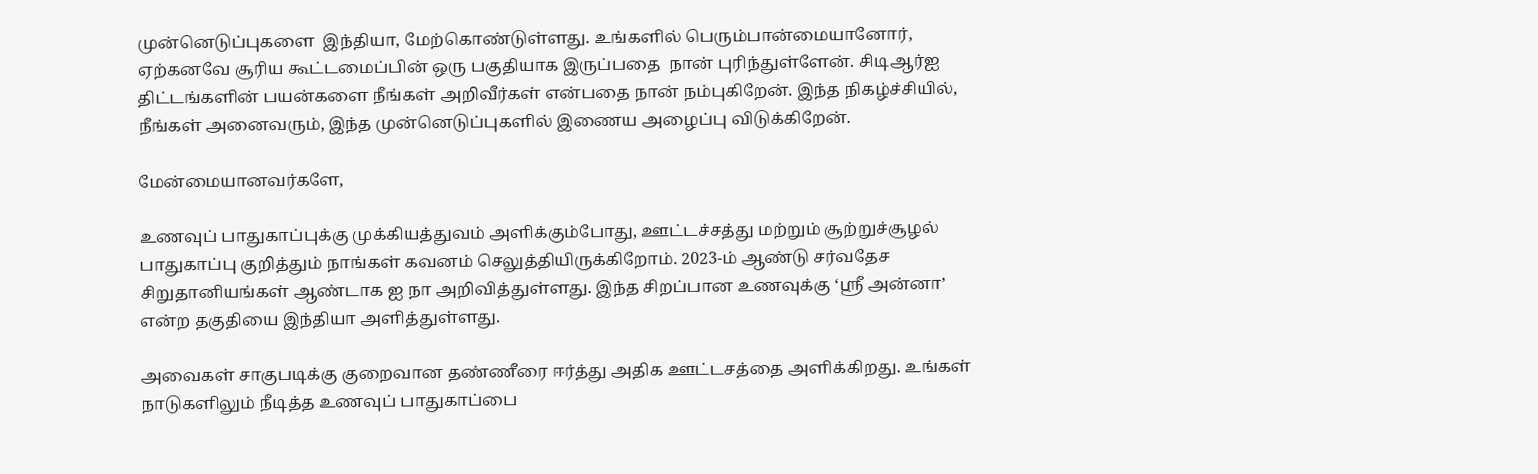முன்னெடுப்புகளை  இந்தியா, மேற்கொண்டுள்ளது. உங்களில் பெரும்பான்மையானோர், ஏற்கனவே சூரிய கூட்டமைப்பின் ஒரு பகுதியாக இருப்பதை  நான் புரிந்துள்ளேன். சிடிஆர்ஐ திட்டங்களின் பயன்களை நீங்கள் அறிவீர்கள் என்பதை நான் நம்புகிறேன். இந்த நிகழ்ச்சியில்,  நீங்கள் அனைவரும், இந்த முன்னெடுப்புகளில் இணைய அழைப்பு விடுக்கிறேன்.

மேன்மையானவர்களே,

உணவுப் பாதுகாப்புக்கு முக்கியத்துவம் அளிக்கும்போது, ஊட்டச்சத்து மற்றும் சூற்றுச்சூழல் பாதுகாப்பு குறித்தும் நாங்கள் கவனம் செலுத்தியிருக்கிறோம். 2023-ம் ஆண்டு சர்வதேச சிறுதானியங்கள் ஆண்டாக ஐ நா அறிவித்துள்ளது. இந்த சிறப்பான உணவுக்கு ‘ஸ்ரீ அன்னா’ என்ற தகுதியை இந்தியா அளித்துள்ளது.

அவைகள் சாகுபடிக்கு குறைவான தண்ணீரை ஈர்த்து அதிக ஊட்டசத்தை அளிக்கிறது. உங்கள் நாடுகளிலும் நீடித்த உணவுப் பாதுகாப்பை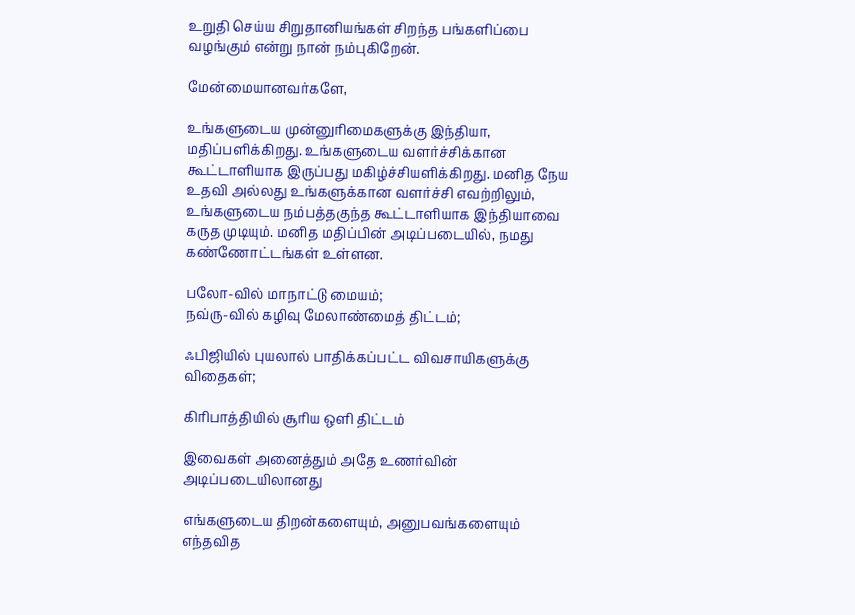உறுதி செய்ய சிறுதானியங்கள் சிறந்த பங்களிப்பை வழங்கும் என்று நான் நம்புகிறேன்.

மேன்மையானவர்களே,

உங்களுடைய முன்னுரிமைகளுக்கு இந்தியா, மதிப்பளிக்கிறது. உங்களுடைய வளர்ச்சிக்கான கூட்டாளியாக இருப்பது மகிழ்ச்சியளிக்கிறது. மனித நேய உதவி அல்லது உங்களுக்கான வளர்ச்சி எவற்றிலும், உங்களுடைய நம்பத்தகுந்த கூட்டாளியாக இந்தியாவை கருத முடியும். மனித மதிப்பின் அடிப்படையில், நமது கண்ணோட்டங்கள் உள்ளன.

பலோ-வில் மாநாட்டு மையம்;
நவ்ரு-வில் கழிவு மேலாண்மைத் திட்டம்;

ஃபிஜியில் புயலால் பாதிக்கப்பட்ட விவசாயிகளுக்கு விதைகள்;

கிரிபாத்தியில் சூரிய ஒளி திட்டம்

இவைகள் அனைத்தும் அதே உணர்வின் அடிப்படையிலானது

எங்களுடைய திறன்களையும், அனுபவங்களையும் எந்தவித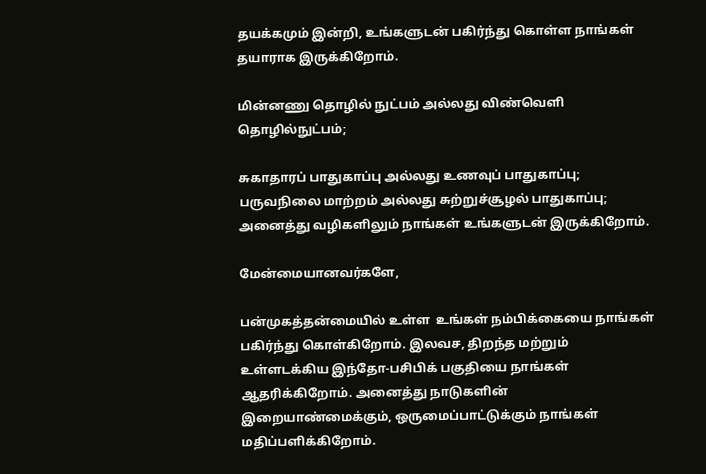தயக்கமும் இன்றி, உங்களுடன் பகிர்ந்து கொள்ள நாங்கள் தயாராக இருக்கிறோம்.

மின்னணு தொழில் நுட்பம் அல்லது விண்வெளி தொழில்நுட்பம்;

சுகாதாரப் பாதுகாப்பு அல்லது உணவுப் பாதுகாப்பு; பருவநிலை மாற்றம் அல்லது சுற்றுச்சூழல் பாதுகாப்பு; அனைத்து வழிகளிலும் நாங்கள் உங்களுடன் இருக்கிறோம்.

மேன்மையானவர்களே,

பன்முகத்தன்மையில் உள்ள  உங்கள் நம்பிக்கையை நாங்கள் பகிர்ந்து கொள்கிறோம். இலவச, திறந்த மற்றும் உள்ளடக்கிய இந்தோ-பசிபிக் பகுதியை நாங்கள் ஆதரிக்கிறோம். அனைத்து நாடுகளின் இறையாண்மைக்கும், ஒருமைப்பாட்டுக்கும் நாங்கள் மதிப்பளிக்கிறோம்.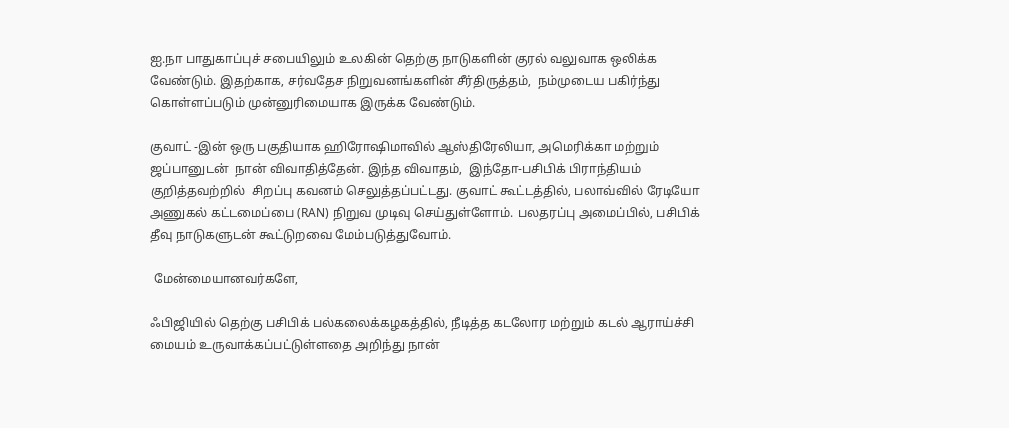ஐ.நா பாதுகாப்புச் சபையிலும் உலகின் தெற்கு நாடுகளின் குரல் வலுவாக ஒலிக்க வேண்டும். இதற்காக, சர்வதேச நிறுவனங்களின் சீர்திருத்தம்,  நம்முடைய பகிர்ந்து கொள்ளப்படும் முன்னுரிமையாக இருக்க வேண்டும்.

குவாட் -இன் ஒரு பகுதியாக ஹிரோஷிமாவில் ஆஸ்திரேலியா, அமெரிக்கா மற்றும் ஜப்பானுடன்  நான் விவாதித்தேன். இந்த விவாதம்,  இந்தோ-பசிபிக் பிராந்தியம் குறித்தவற்றில்  சிறப்பு கவனம் செலுத்தப்பட்டது. குவாட் கூட்டத்தில், பலாவ்வில் ரேடியோ அணுகல் கட்டமைப்பை (RAN) நிறுவ முடிவு செய்துள்ளோம். பலதரப்பு அமைப்பில், பசிபிக் தீவு நாடுகளுடன் கூட்டுறவை மேம்படுத்துவோம்.

 மேன்மையானவர்களே,

ஃபிஜியில் தெற்கு பசிபிக் பல்கலைக்கழகத்தில், நீடித்த கடலோர மற்றும் கடல் ஆராய்ச்சி மையம் உருவாக்கப்பட்டுள்ளதை அறிந்து நான்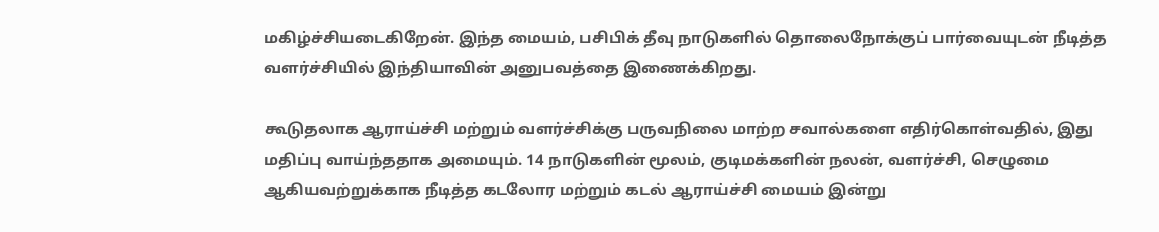மகிழ்ச்சியடைகிறேன். இந்த மையம், பசிபிக் தீவு நாடுகளில் தொலைநோக்குப் பார்வையுடன் நீடித்த வளர்ச்சியில் இந்தியாவின் அனுபவத்தை இணைக்கிறது.

கூடுதலாக ஆராய்ச்சி மற்றும் வளர்ச்சிக்கு பருவநிலை மாற்ற சவால்களை எதிர்கொள்வதில், இது மதிப்பு வாய்ந்ததாக அமையும். 14 நாடுகளின் மூலம், குடிமக்களின் நலன், வளர்ச்சி, செழுமை ஆகியவற்றுக்காக நீடித்த கடலோர மற்றும் கடல் ஆராய்ச்சி மையம் இன்று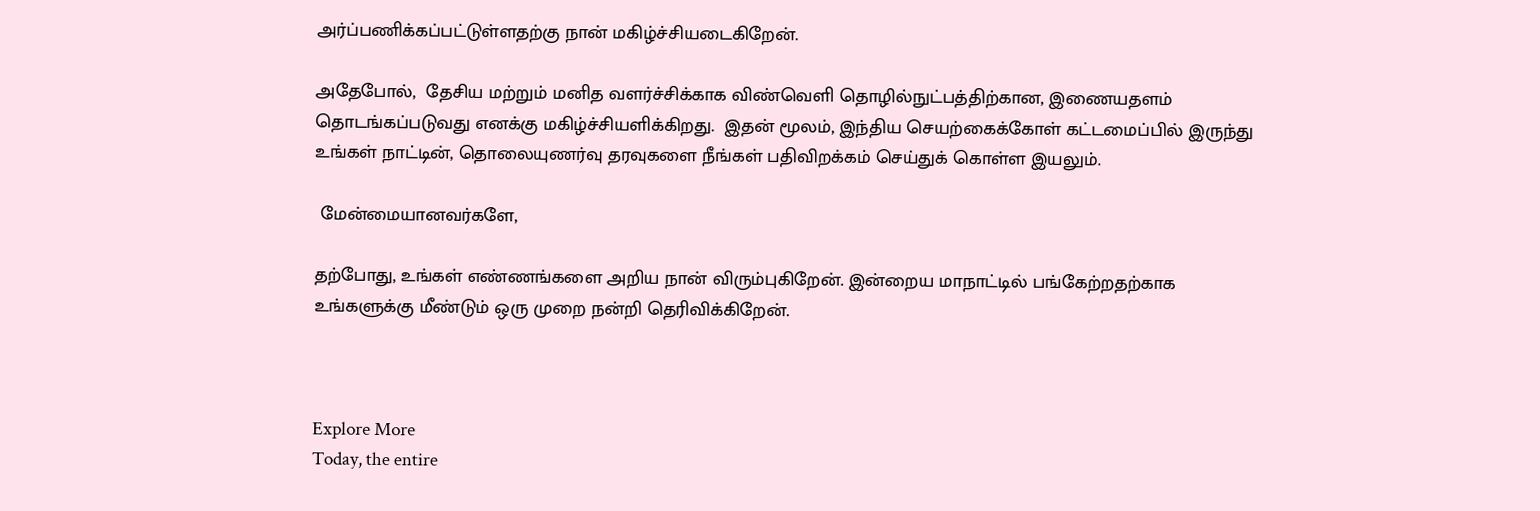அர்ப்பணிக்கப்பட்டுள்ளதற்கு நான் மகிழ்ச்சியடைகிறேன்.

அதேபோல்,  தேசிய மற்றும் மனித வளர்ச்சிக்காக விண்வெளி தொழில்நுட்பத்திற்கான, இணையதளம்  தொடங்கப்படுவது எனக்கு மகிழ்ச்சியளிக்கிறது.  இதன் மூலம், இந்திய செயற்கைக்கோள் கட்டமைப்பில் இருந்து  உங்கள் நாட்டின், தொலையுணர்வு தரவுகளை நீங்கள் பதிவிறக்கம் செய்துக் கொள்ள இயலும்.

 மேன்மையானவர்களே,

தற்போது, உங்கள் எண்ணங்களை அறிய நான் விரும்புகிறேன். இன்றைய மாநாட்டில் பங்கேற்றதற்காக உங்களுக்கு மீண்டும் ஒரு முறை நன்றி தெரிவிக்கிறேன்.



Explore More
Today, the entire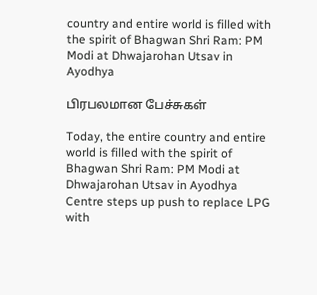country and entire world is filled with the spirit of Bhagwan Shri Ram: PM Modi at Dhwajarohan Utsav in Ayodhya

பிரபலமான பேச்சுகள்

Today, the entire country and entire world is filled with the spirit of Bhagwan Shri Ram: PM Modi at Dhwajarohan Utsav in Ayodhya
Centre steps up push to replace LPG with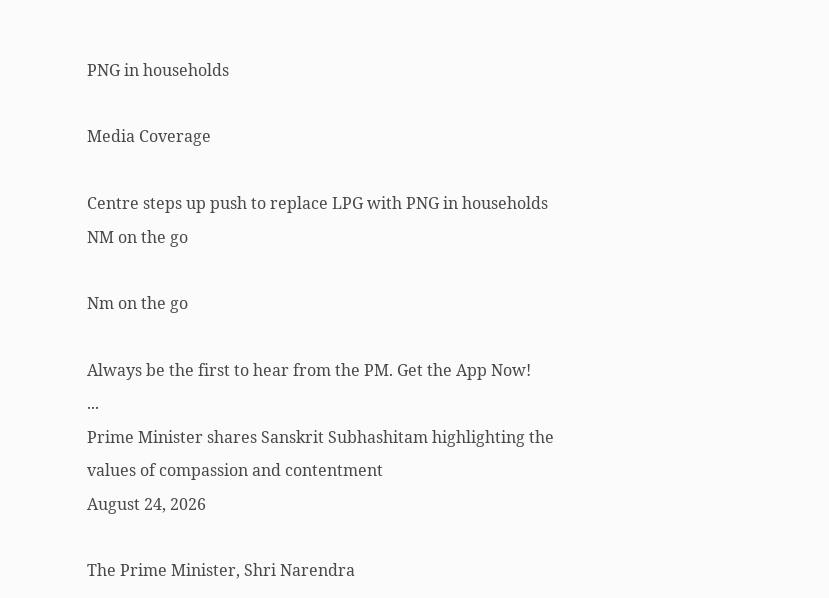PNG in households

Media Coverage

Centre steps up push to replace LPG with PNG in households
NM on the go

Nm on the go

Always be the first to hear from the PM. Get the App Now!
...
Prime Minister shares Sanskrit Subhashitam highlighting the values of compassion and contentment
August 24, 2026

The Prime Minister, Shri Narendra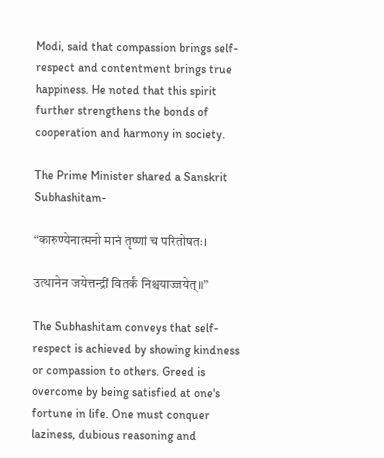Modi, said that compassion brings self-respect and contentment brings true happiness. He noted that this spirit further strengthens the bonds of cooperation and harmony in society.

The Prime Minister shared a Sanskrit Subhashitam-

“कारुण्येनात्मनो मानं तृष्णां च परितोषतः।

उत्थानेन जयेत्तन्द्रीं वितर्कं निश्चयाज्जयेत्॥”

The Subhashitam conveys that self-respect is achieved by showing kindness or compassion to others. Greed is overcome by being satisfied at one's fortune in life. One must conquer laziness, dubious reasoning and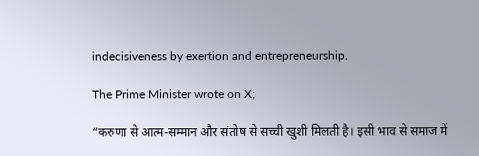indecisiveness by exertion and entrepreneurship.

The Prime Minister wrote on X;

“करुणा से आत्म-सम्मान और संतोष से सच्ची खुशी मिलती है। इसी भाव से समाज में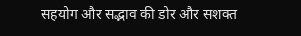सहयोग और सद्भाव की डोर और सशक्त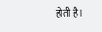होती है।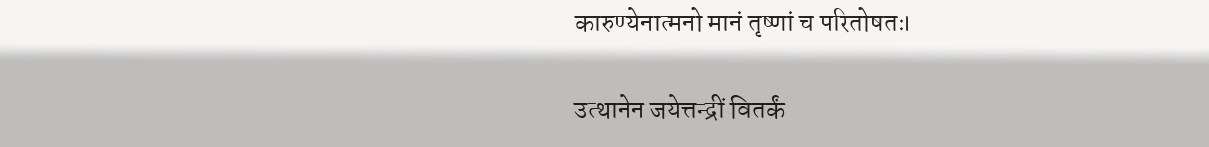कारुण्येनात्मनो मानं तृष्णां च परितोषतः।

उत्थानेन जयेत्तन्द्रीं वितर्कं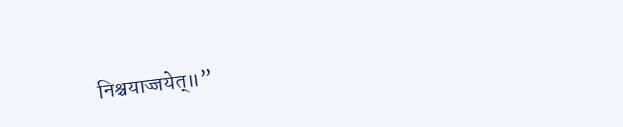निश्चयाज्जयेत्॥”